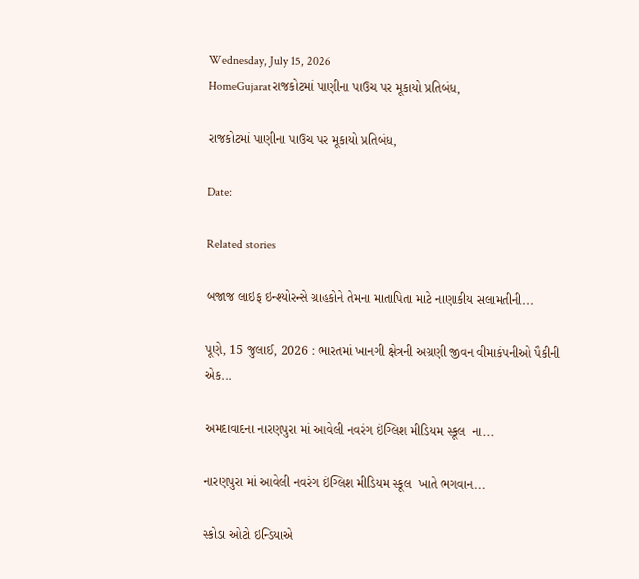Wednesday, July 15, 2026
HomeGujaratરાજકોટમાં પાણીના પાઉચ પર મૂકાયો પ્રતિબંધ,

રાજકોટમાં પાણીના પાઉચ પર મૂકાયો પ્રતિબંધ,

Date:

Related stories

બજાજ લાઇફ ઇન્શ્યોરન્સે ગ્રાહકોને તેમના માતાપિતા માટે નાણાકીય સલામતીની...

પૂણે, 15 જુલાઈ, 2026 : ભારતમાં ખાનગી ક્ષેત્રની અગ્રણી જીવન વીમાકંપનીઓ પૈકીની એક...

અમદાવાદના નારણપુરા માં આવેલી નવરંગ ઇંગ્લિશ મીડિયમ સ્કૂલ  ના...

નારણપુરા માં આવેલી નવરંગ ઇંગ્લિશ મીડિયમ સ્કૂલ  ખાતે ભગવાન...

સ્કોડા ઓટો ઇન્ડિયાએ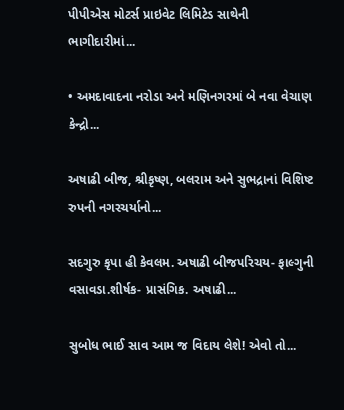પીપીએસ મોટર્સ પ્રાઇવેટ લિમિટેડ સાથેની ભાગીદારીમાં...

• અમદાવાદના નરોડા અને મણિનગરમાં બે નવા વેચાણ કેન્દ્રો...

અષાઢી બીજ, શ્રીકૃષ્ણ, બલરામ અને સુભદ્રાનાં વિશિષ્ટ રુપની નગરચર્યાનો...

સદગુરુ કૃપા હી કેવલમ. અષાઢી બીજપરિચય- ફાલ્ગુની વસાવડા.શીર્ષક- પ્રાસંગિક. અષાઢી...

સુબોધ ભાઈ સાવ આમ જ વિદાય લેશે! એવો તો...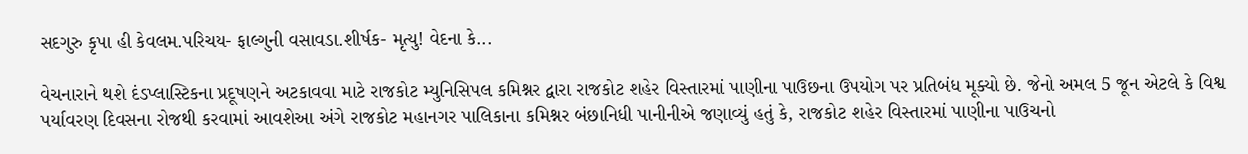સદગુરુ કૃપા હી કેવલમ.પરિચય- ફાલ્ગુની વસાવડા.શીર્ષક- મૃત્યુ! વેદના કે...

વેચનારાને થશે દંડપ્લાસ્ટિકના પ્રદૂષણને અટકાવવા માટે રાજકોટ મ્યુનિસિપલ કમિશ્નર દ્વારા રાજકોટ શહેર વિસ્તારમાં પાણીના પાઉછના ઉપયોગ પર પ્રતિબંધ મૂક્યો છે. જેનો અમલ 5 જૂન એટલે કે વિશ્વ પર્યાવરણ દિવસના રોજથી કરવામાં આવશેઆ અંગે રાજકોટ મહાનગર પાલિકાના કમિશ્નર બંછાનિધી પાનીનીએ જણાવ્યું હતું કે, રાજકોટ શહેર વિસ્તારમાં પાણીના પાઉચનો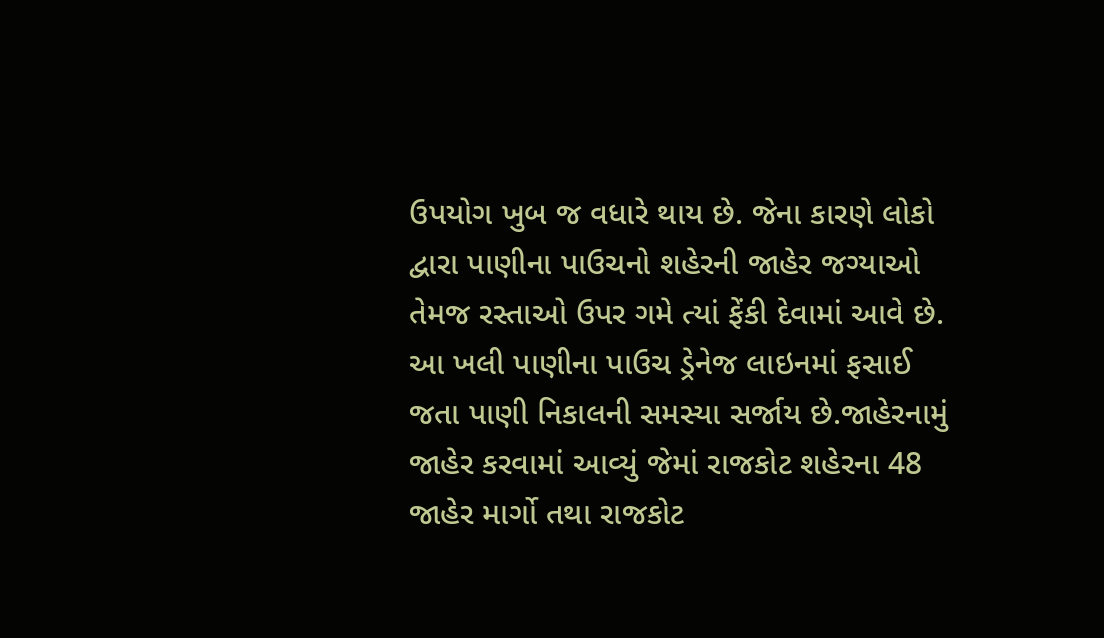ઉપયોગ ખુબ જ વધારે થાય છે. જેના કારણે લોકો દ્વારા પાણીના પાઉચનો શહેરની જાહેર જગ્યાઓ તેમજ રસ્તાઓ ઉપર ગમે ત્યાં ફેંકી દેવામાં આવે છે. આ ખલી પાણીના પાઉચ ડ્રેનેજ લાઇનમાં ફસાઈ જતા પાણી નિકાલની સમસ્યા સર્જાય છે.જાહેરનામું જાહેર કરવામાં આવ્યું જેમાં રાજકોટ શહેરના 48 જાહેર માર્ગો તથા રાજકોટ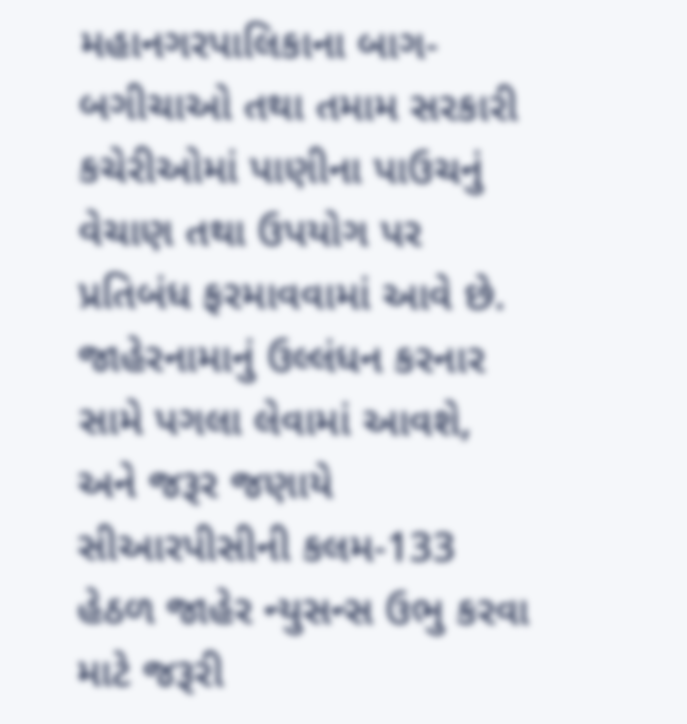મહાનગરપાલિકાના બાગ-બગીચાઓ તથા તમામ સરકારી કચેરીઓમાં પાણીના પાઉચનું વેચાણ તથા ઉપયોગ પર પ્રતિબંધ ફરમાવવામાં આવે છે. જાહેરનામાનું ઉલ્લંધન કરનાર સામે પગલા લેવામાં આવશે, અને જરૂર જણાયે સીઆરપીસીની કલમ-133 હેઠળ જાહેર ન્યુસન્સ ઉભુ કરવા માટે જરૂરી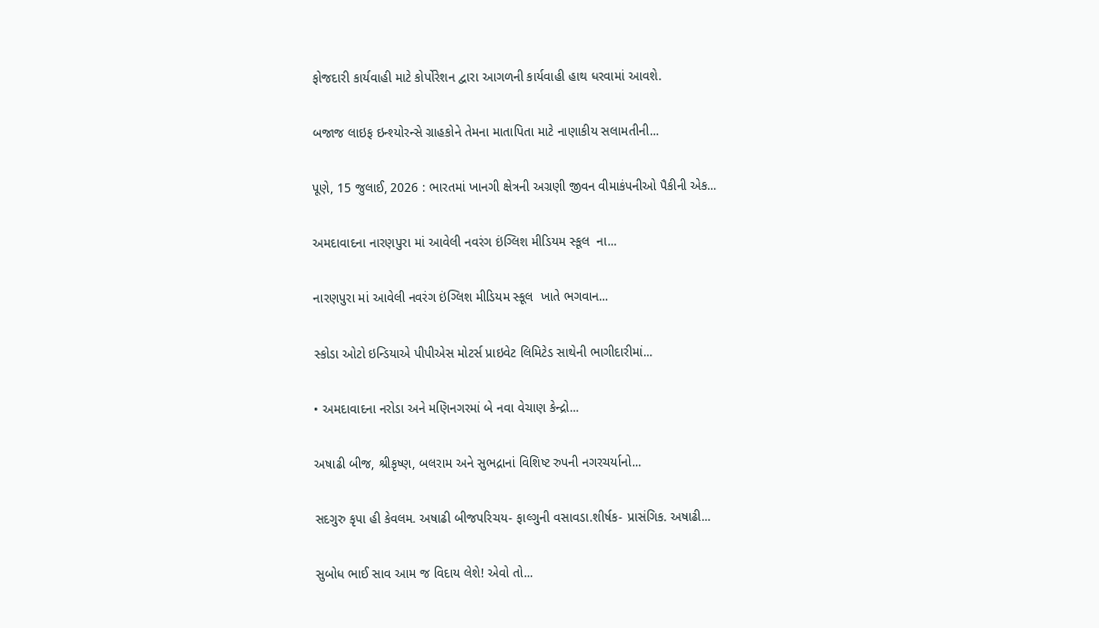ફોજદારી કાર્યવાહી માટે કોર્પોરેશન દ્વારા આગળની કાર્યવાહી હાથ ધરવામાં આવશે.

બજાજ લાઇફ ઇન્શ્યોરન્સે ગ્રાહકોને તેમના માતાપિતા માટે નાણાકીય સલામતીની...

પૂણે, 15 જુલાઈ, 2026 : ભારતમાં ખાનગી ક્ષેત્રની અગ્રણી જીવન વીમાકંપનીઓ પૈકીની એક...

અમદાવાદના નારણપુરા માં આવેલી નવરંગ ઇંગ્લિશ મીડિયમ સ્કૂલ  ના...

નારણપુરા માં આવેલી નવરંગ ઇંગ્લિશ મીડિયમ સ્કૂલ  ખાતે ભગવાન...

સ્કોડા ઓટો ઇન્ડિયાએ પીપીએસ મોટર્સ પ્રાઇવેટ લિમિટેડ સાથેની ભાગીદારીમાં...

• અમદાવાદના નરોડા અને મણિનગરમાં બે નવા વેચાણ કેન્દ્રો...

અષાઢી બીજ, શ્રીકૃષ્ણ, બલરામ અને સુભદ્રાનાં વિશિષ્ટ રુપની નગરચર્યાનો...

સદગુરુ કૃપા હી કેવલમ. અષાઢી બીજપરિચય- ફાલ્ગુની વસાવડા.શીર્ષક- પ્રાસંગિક. અષાઢી...

સુબોધ ભાઈ સાવ આમ જ વિદાય લેશે! એવો તો...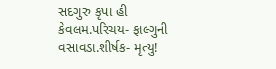સદગુરુ કૃપા હી કેવલમ.પરિચય- ફાલ્ગુની વસાવડા.શીર્ષક- મૃત્યુ!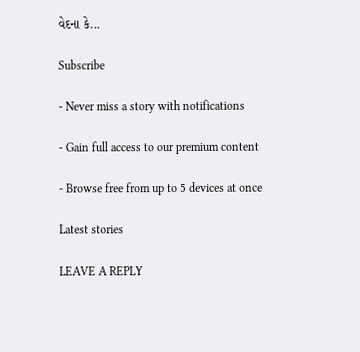વેદના કે...

Subscribe

- Never miss a story with notifications

- Gain full access to our premium content

- Browse free from up to 5 devices at once

Latest stories

LEAVE A REPLY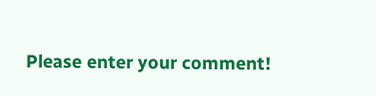Please enter your comment!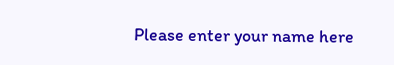Please enter your name here